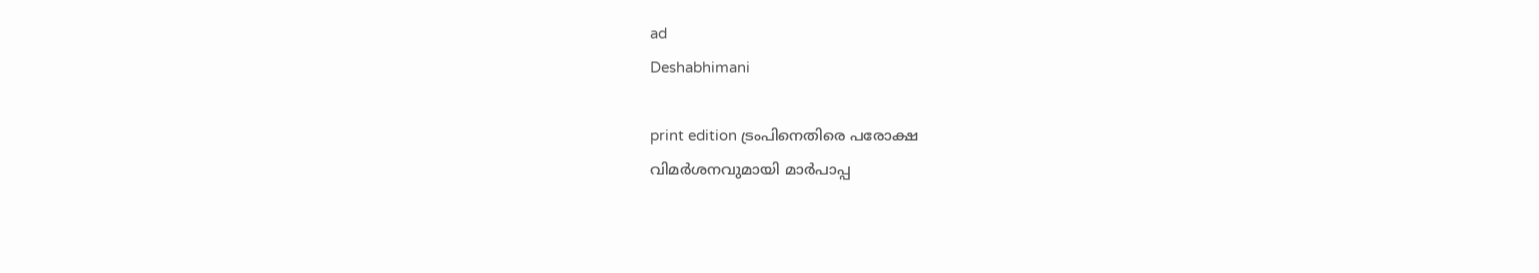ad
Deshabhimani

print edition ട്രംപിനെതിരെ പരോക്ഷ
വിമർശനവുമായി മാർപാപ്പ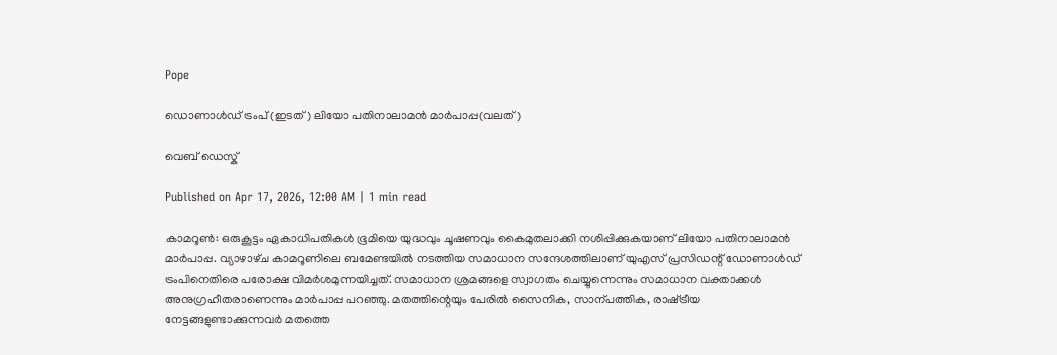Pope

ഡൊണാൾഡ് ട്രംപ് (ഇടത്) ലിയോ പതിനാലാമൻ മാർപാപ്പ(വലത്)

വെബ് ഡെസ്ക്

Published on Apr 17, 2026, 12:00 AM | 1 min read

കാമറൂൺ: ഒരുകൂട്ടം ഏകാധിപതികൾ ഭൂമിയെ യുദ്ധവും ചൂഷണവും കൈമുതലാക്കി നശിപ്പിക്കുകയാണ്‌ ലിയോ പതിനാലാമൻ മാർപാപ്പ. വ്യാഴാഴ്‌ച കാമറൂണിലെ ബമേണ്ടയിൽ നടത്തിയ സമാധാന സന്ദേശത്തിലാണ്‌ യുഎസ്‌ പ്രസിഡന്റ്‌ ഡോണാൾഡ്‌ ട്രംപിനെതിരെ പരോക്ഷ വിമർശമുന്നയിച്ചത്‌. സമാധാന ശ്രമങ്ങളെ സ്വാഗതം ചെയ്യുന്നെന്നും സമാധാന വക്താക്കൾ അനുഗ്രഹീതരാണെന്നും മാർപാപ്പ പറഞ്ഞു. മതത്തിന്റെയും പേരിൽ സൈനിക, സാന്പത്തിക, രാഷ്‌ട്രീയ നേട്ടങ്ങളുണ്ടാക്കുന്നവർ മതത്തെ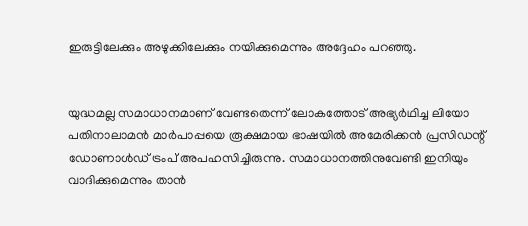ഇരുട്ടിലേക്കും അഴുക്കിലേക്കും നയിക്കുമെന്നും അദ്ദേഹം പറഞ്ഞു.


യുദ്ധമല്ല സമാധാനമാണ്‌ വേണ്ടതെന്ന്‌ ലോകത്തോട്‌ അഭ്യർഥിച്ച ലിയോ പതിനാലാമൻ മാർപാപ്പയെ രൂക്ഷമായ ഭാഷയിൽ അമേരിക്കൻ പ്രസിഡന്റ്‌ ഡോണാൾഡ്‌ ട്രംപ്‌ അപഹസിച്ചിരുന്നു. സമാധാനത്തിനുവേണ്ടി ഇനിയും വാദിക്കുമെന്നും താൻ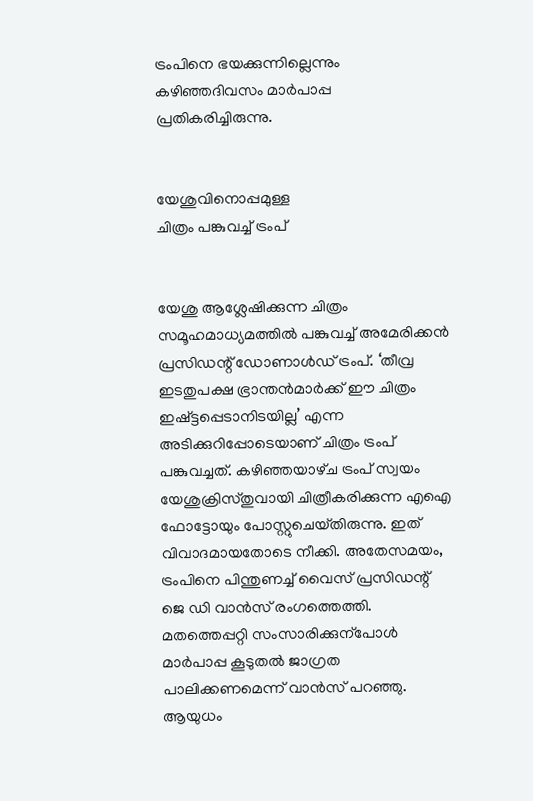ട്രംപിനെ ഭയക്കുന്നില്ലെന്നും കഴിഞ്ഞദിവസം മാർപാപ്പ പ്രതികരിച്ചിരുന്നു.


യേശുവിനൊപ്പമുള്ള
ചിത്രം പങ്കുവച്ച് ട്രംപ്


യേശു ആശ്ലേഷിക്കുന്ന ചിത്രം സമൂഹമാധ്യമത്തിൽ പങ്കുവച്ച്‌ അമേരിക്കൻ പ്രസിഡന്റ്‌ ഡോണാൾഡ്‌ ട്രംപ്‌. ‘തീവ്ര ഇടതുപക്ഷ ഭ്രാന്തൻമാർക്ക്‌ ഇ‍ൗ ചിത്രം ഇഷ്‌ട്ടപ്പെടാനിടയില്ല’ എന്ന അടിക്കുറിപ്പോടെയാണ്‌ ചിത്രം ട്രംപ്‌ പങ്കുവച്ചത്‌. കഴിഞ്ഞയാഴ്‌ച ട്രംപ്‌ സ്വയം യേശുക്രിസ്‌തുവായി ചിത്രീകരിക്കുന്ന എഐ ഫോട്ടോയും പോസ്റ്റുചെയ്‌തിരുന്നു. ഇത്‌ വിവാദമായതോടെ നീക്കി. അതേസമയം, ട്രംപിനെ പിന്തുണച്ച്‌ വൈസ്‌ പ്രസിഡന്റ്‌ ജെ ഡി വാൻസ്‌ രംഗത്തെത്തി. മതത്തെപ്പറ്റി സംസാരിക്കുന്പോൾ മാർപാപ്പ കൂടുതൽ ജാഗ്രത പാലിക്കണമെന്ന്‌ വാൻസ്‌ പറഞ്ഞു. ആയുധം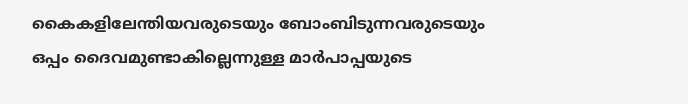കൈകളിലേന്തിയവരുടെയും ബോംബിടുന്നവരുടെയും ഒപ്പം ദൈവമുണ്ടാകില്ലെന്നുള്ള മാർപാപ്പയുടെ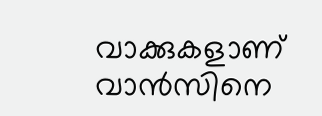വാക്കുകളാണ്‌ വാൻസിനെ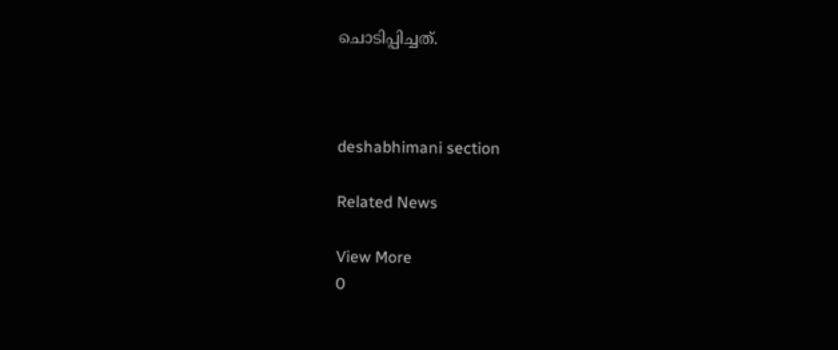ചൊടിപ്പിച്ചത്‌.



deshabhimani section

Related News

View More
0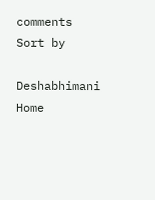comments
Sort by

Deshabhimani
Home